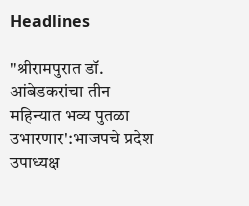Headlines

"श्रीरामपुरात डॉ. आंबेडकरांचा तीन महिन्यात भव्य पुतळा उभारणार':भाजपचे प्रदेश उपाध्यक्ष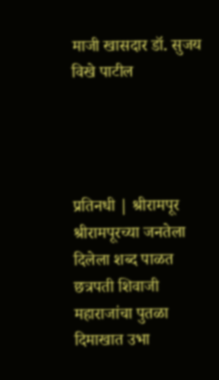माजी खासदार डॉ. सुजय विखे पाटील




प्रतिनधी | श्रीरामपूर श्रीरामपूरच्या जनतेला दिलेला शब्द पाळत छत्रपती शिवाजी महाराजांचा पुतळा दिमाखात उभा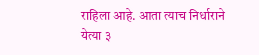राहिला आहे. आता त्याच निर्धाराने येत्या ३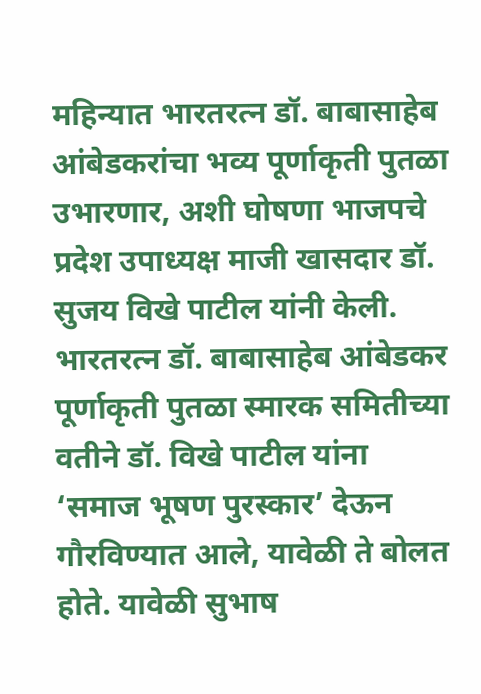महिन्यात भारतरत्न डॉ. बाबासाहेब आंबेडकरांचा भव्य पूर्णाकृती पुतळा उभारणार, अशी घोषणा भाजपचे प्रदेश उपाध्यक्ष माजी खासदार डॉ. सुजय विखे पाटील यांनी केली. भारतरत्न डॉ. बाबासाहेब आंबेडकर पूर्णाकृती पुतळा स्मारक समितीच्या वतीने डॉ. विखे पाटील यांना ‘समाज भूषण पुरस्कार’ देऊन गौरविण्यात आले, यावेळी ते बोलत होते. यावेळी सुभाष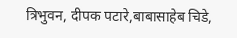त्रिभुवन, दीपक पटारे,बाबासाहेब चिडे,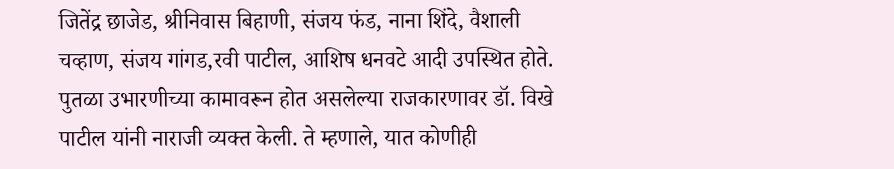जितेंद्र छाजेड, श्रीनिवास बिहाणी, संजय फंड, नाना शिंदे, वैशाली चव्हाण, संजय गांगड,रवी पाटील, आशिष धनवटे आदी उपस्थित होते. पुतळा उभारणीच्या कामावरून होत असलेल्या राजकारणावर डॉ. विखे पाटील यांनी नाराजी व्यक्त केली. ते म्हणाले, यात कोणीही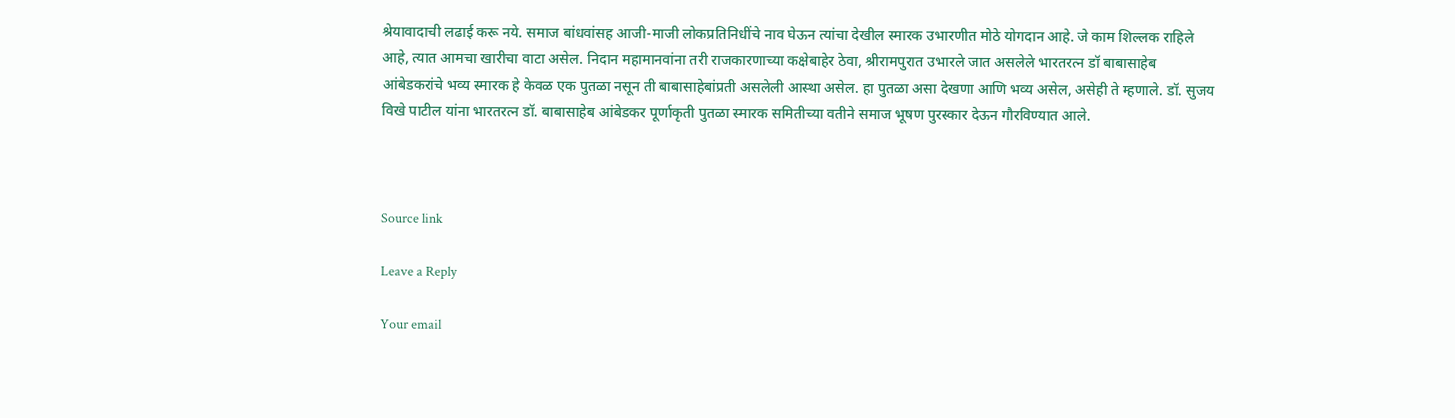श्रेयावादाची लढाई करू नये. समाज बांधवांसह आजी-माजी लोकप्रतिनिधींचे नाव घेऊन त्यांचा देखील स्मारक उभारणीत मोठे योगदान आहे. जे काम शिल्लक राहिले आहे, त्यात आमचा खारीचा वाटा असेल. निदान महामानवांना तरी राजकारणाच्या कक्षेबाहेर ठेवा, श्रीरामपुरात उभारले जात असलेले भारतरत्न डॉ बाबासाहेब आंबेडकरांचे भव्य स्मारक हे केवळ एक पुतळा नसून ती बाबासाहेबांप्रती असलेली आस्था असेल. हा पुतळा असा देखणा आणि भव्य असेल, असेही ते म्हणाले. डॉ. सुजय विखे पाटील यांना भारतरत्न डॉ. बाबासाहेब आंबेडकर पूर्णाकृती पुतळा स्मारक समितीच्या वतीने समाज भूषण पुरस्कार देऊन गौरविण्यात आले.



Source link

Leave a Reply

Your email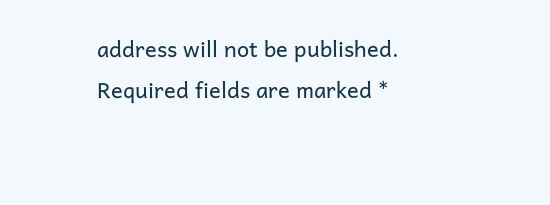address will not be published. Required fields are marked *